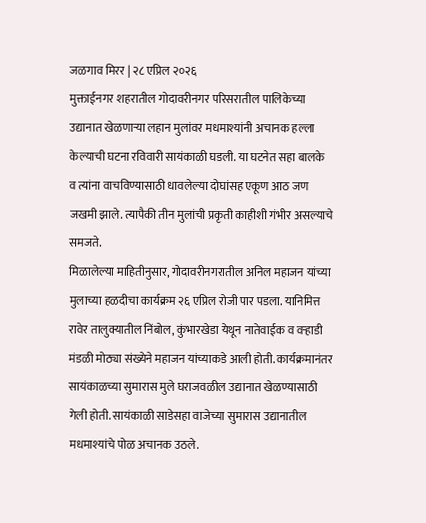जळगाव मिरर | २८ एप्रिल २०२६
मुक्ताईनगर शहरातील गोदावरीनगर परिसरातील पालिकेच्या उद्यानात खेळणाऱ्या लहान मुलांवर मधमाश्यांनी अचानक हल्ला केल्याची घटना रविवारी सायंकाळी घडली. या घटनेत सहा बालके व त्यांना वाचविण्यासाठी धावलेल्या दोघांसह एकूण आठ जण जखमी झाले. त्यापैकी तीन मुलांची प्रकृती काहीशी गंभीर असल्याचे समजते.
मिळालेल्या माहितीनुसार, गोदावरीनगरातील अनिल महाजन यांच्या मुलाच्या हळदीचा कार्यक्रम २६ एप्रिल रोजी पार पडला. यानिमित्त रावेर तालुक्यातील निंबोल, कुंभारखेडा येथून नातेवाईक व वऱ्हाडी मंडळी मोठ्या संख्येने महाजन यांच्याकडे आली होती. कार्यक्रमानंतर सायंकाळच्या सुमारास मुले घराजवळील उद्यानात खेळण्यासाठी गेली होती. सायंकाळी साडेसहा वाजेच्या सुमारास उद्यानातील मधमाश्यांचे पोळ अचानक उठले.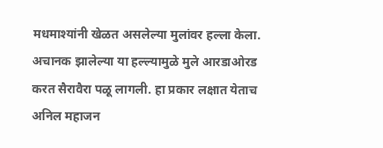मधमाश्यांनी खेळत असलेल्या मुलांवर हल्ला केला. अचानक झालेल्या या हल्ल्यामुळे मुले आरडाओरड करत सैरावैरा पळू लागली. हा प्रकार लक्षात येताच अनिल महाजन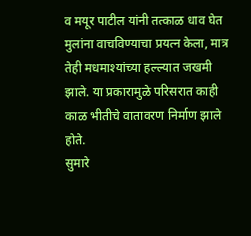व मयूर पाटील यांनी तत्काळ धाव घेत मुलांना वाचविण्याचा प्रयत्न केला, मात्र तेही मधमाश्यांच्या हल्ल्यात जखमी झाले. या प्रकारामुळे परिसरात काही काळ भीतीचे वातावरण निर्माण झाले होते.
सुमारे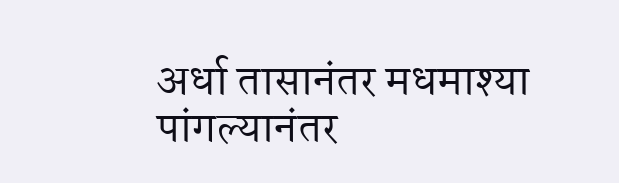अर्धा तासानंतर मधमाश्या पांगल्यानंतर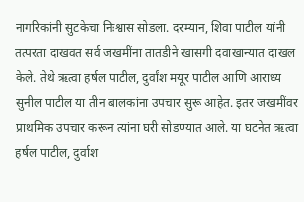नागरिकांनी सुटकेचा निःश्वास सोडला. दरम्यान, शिवा पाटील यांनी तत्परता दाखवत सर्व जखमींना तातडीने खासगी दवाखान्यात दाखल केले. तेथे ऋत्वा हर्षल पाटील, दुर्वांश मयूर पाटील आणि आराध्य सुनील पाटील या तीन बालकांना उपचार सुरू आहेत. इतर जखमींवर प्राथमिक उपचार करून त्यांना घरी सोडण्यात आले. या घटनेत ऋत्वा हर्षल पाटील, दुर्वाश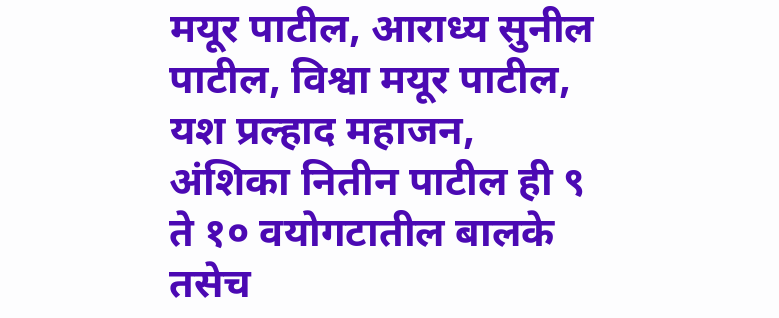मयूर पाटील, आराध्य सुनील पाटील, विश्वा मयूर पाटील, यश प्रल्हाद महाजन, अंशिका नितीन पाटील ही ९ ते १० वयोगटातील बालके तसेच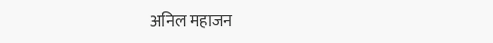अनिल महाजन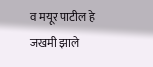व मयूर पाटील हे जखमी झाले